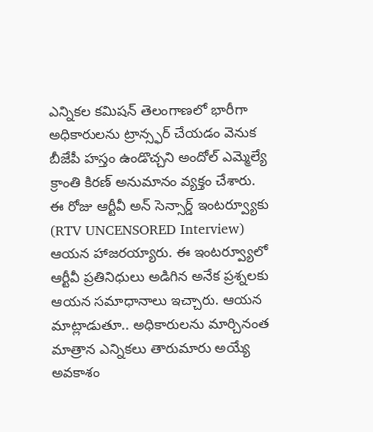ఎన్నికల కమిషన్ తెలంగాణలో భారీగా అధికారులను ట్రాన్స్ఫర్ చేయడం వెనుక బీజేపీ హస్తం ఉండొచ్చని అందోల్ ఎమ్మెల్యే క్రాంతి కిరణ్ అనుమానం వ్యక్తం చేశారు. ఈ రోజు ఆర్టీవీ అన్ సెన్సార్డ్ ఇంటర్వ్యూకు (RTV UNCENSORED Interview) ఆయన హాజరయ్యారు. ఈ ఇంటర్వ్యూలో ఆర్టీవీ ప్రతినిధులు అడిగిన అనేక ప్రశ్నలకు ఆయన సమాధానాలు ఇచ్చారు. ఆయన మాట్లాడుతూ.. అధికారులను మార్చినంత మాత్రాన ఎన్నికలు తారుమారు అయ్యే అవకాశం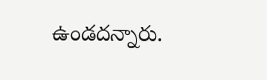ఉండదన్నారు.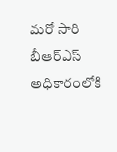మరో సారి బీఆర్ఎస్ అధికారంలోకి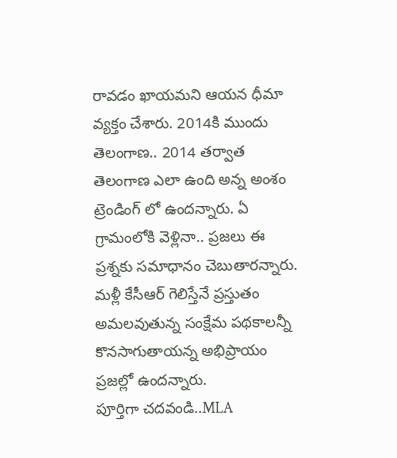రావడం ఖాయమని ఆయన ధీమా వ్యక్తం చేశారు. 2014కి ముందు తెలంగాణ.. 2014 తర్వాత తెలంగాణ ఎలా ఉంది అన్న అంశం ట్రెండింగ్ లో ఉందన్నారు. ఏ గ్రామంలోకి వెళ్లినా.. ప్రజలు ఈ ప్రశ్నకు సమాధానం చెబుతారన్నారు. మళ్లీ కేసీఆర్ గెలిస్తేనే ప్రస్తుతం అమలవుతున్న సంక్షేమ పథకాలన్నీ కొనసాగుతాయన్న అభిప్రాయం ప్రజల్లో ఉందన్నారు.
పూర్తిగా చదవండి..MLA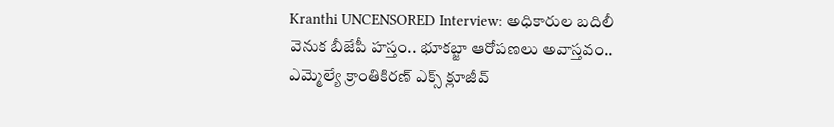Kranthi UNCENSORED Interview: అధికారుల బదిలీ వెనుక బీజేపీ హస్తం.. భూకబ్జా ఆరోపణలు అవాస్తవం.. ఎమ్మెల్యే క్రాంతికిరణ్ ఎక్స్ క్లూజీవ్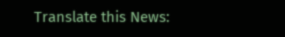Translate this News: